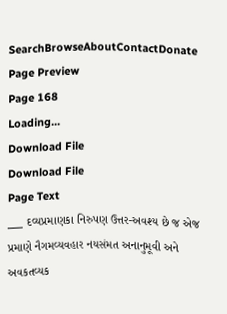SearchBrowseAboutContactDonate
Page Preview
Page 168
Loading...
Download File
Download File
Page Text
___ દવ્યપ્રમાણકા નિરુપણ ઉત્તર-અવશ્ય છે જ એજ પ્રમાણે નૈગમવ્યવહાર નયસંમત અનાનુમૂવી અને અવકતવ્યક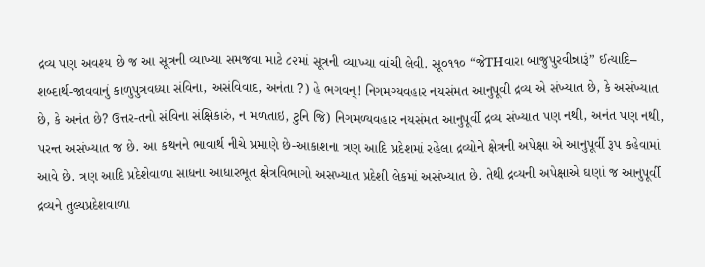દ્રવ્ય પણ અવશ્ય છે જ આ સૂત્રની વ્યાખ્યા સમજવા માટે ૮૨માં સૂત્રની વ્યાખ્યા વાંચી લેવી. સૂ૦૧૧૦ “જેTHવારા બાજુપુરવીન્નારૂં” ઈત્યાદિ– શબ્દાર્થ-જાવવાનું કાળુપુત્રવધ્યા સંવિના, અસંવિવાદ, અનંતા ?) હે ભગવન્! નિગમગ્યવહાર નયસંમત આનુપૂવી દ્રવ્ય એ સંખ્યાત છે, કે અસંખ્યાત છે, કે અનંત છે? ઉત્તર-તનો સંવિના સંક્ષિકારું, ન મળતાઇ, ટુનિ જિ) નિગમળ્યવહાર નયસંમત આનુપૂર્વી દ્રવ્ય સંખ્યાત પણ નથી, અનંત પણ નથી, પરન્ત અસંખ્યાત જ છે. આ કથનને ભાવાર્થ નીચે પ્રમાણે છે-આકાશના ત્રણ આદિ પ્રદેશમાં રહેલા દ્રવ્યોને ક્ષેત્રની અપેક્ષા એ આનુપૂર્વી રૂપ કહેવામાં આવે છે. ત્રણ આદિ પ્રદેશેવાળા સાધના આધારભૂત ક્ષેત્રવિભાગો અસખ્યાત પ્રદેશી લેકમાં અસંખ્યાત છે. તેથી દ્રવ્યની અપેક્ષાએ ઘણાં જ આનુપૂર્વી દ્રવ્યને તુલ્યપ્રદેશવાળા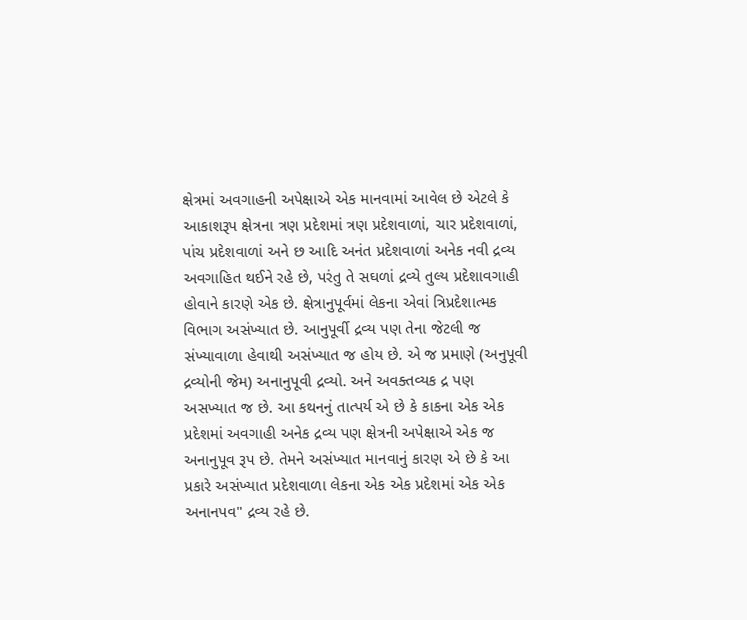ક્ષેત્રમાં અવગાહની અપેક્ષાએ એક માનવામાં આવેલ છે એટલે કે આકાશરૂપ ક્ષેત્રના ત્રણ પ્રદેશમાં ત્રણ પ્રદેશવાળાં, ચાર પ્રદેશવાળાં, પાંચ પ્રદેશવાળાં અને છ આદિ અનંત પ્રદેશવાળાં અનેક નવી દ્રવ્ય અવગાહિત થઈને રહે છે, પરંતુ તે સઘળાં દ્રવ્યે તુલ્ય પ્રદેશાવગાહી હોવાને કારણે એક છે. ક્ષેત્રાનુપૂર્વમાં લેકના એવાં ત્રિપ્રદેશાત્મક વિભાગ અસંખ્યાત છે. આનુપૂર્વી દ્રવ્ય પણ તેના જેટલી જ સંખ્યાવાળા હેવાથી અસંખ્યાત જ હોય છે. એ જ પ્રમાણે (અનુપૂવી દ્રવ્યોની જેમ) અનાનુપૂવી દ્રવ્યો. અને અવક્તવ્યક દ્ર પણ અસખ્યાત જ છે. આ કથનનું તાત્પર્ય એ છે કે કાકના એક એક પ્રદેશમાં અવગાહી અનેક દ્રવ્ય પણ ક્ષેત્રની અપેક્ષાએ એક જ અનાનુપૂવ રૂપ છે. તેમને અસંખ્યાત માનવાનું કારણ એ છે કે આ પ્રકારે અસંખ્યાત પ્રદેશવાળા લેકના એક એક પ્રદેશમાં એક એક અનાનપવ" દ્રવ્ય રહે છે.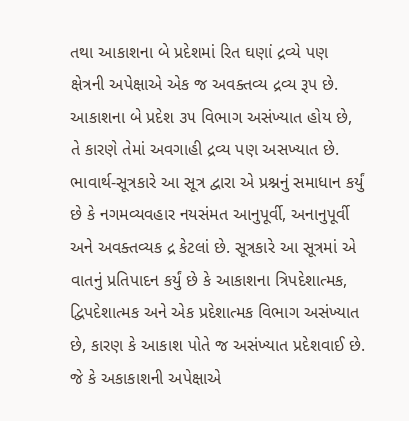તથા આકાશના બે પ્રદેશમાં રિત ઘણાં દ્રવ્યે પણ ક્ષેત્રની અપેક્ષાએ એક જ અવક્તવ્ય દ્રવ્ય રૂપ છે. આકાશના બે પ્રદેશ ૩૫ વિભાગ અસંખ્યાત હોય છે, તે કારણે તેમાં અવગાહી દ્રવ્ય પણ અસખ્યાત છે. ભાવાર્થ-સૂત્રકારે આ સૂત્ર દ્વારા એ પ્રશ્નનું સમાધાન કર્યું છે કે નગમવ્યવહાર નયસંમત આનુપૂર્વી, અનાનુપૂર્વી અને અવક્તવ્યક દ્ર કેટલાં છે. સૂત્રકારે આ સૂત્રમાં એ વાતનું પ્રતિપાદન કર્યું છે કે આકાશના ત્રિપદેશાત્મક, દ્વિપદેશાત્મક અને એક પ્રદેશાત્મક વિભાગ અસંખ્યાત છે, કારણ કે આકાશ પોતે જ અસંખ્યાત પ્રદેશવાઈ છે. જે કે અકાકાશની અપેક્ષાએ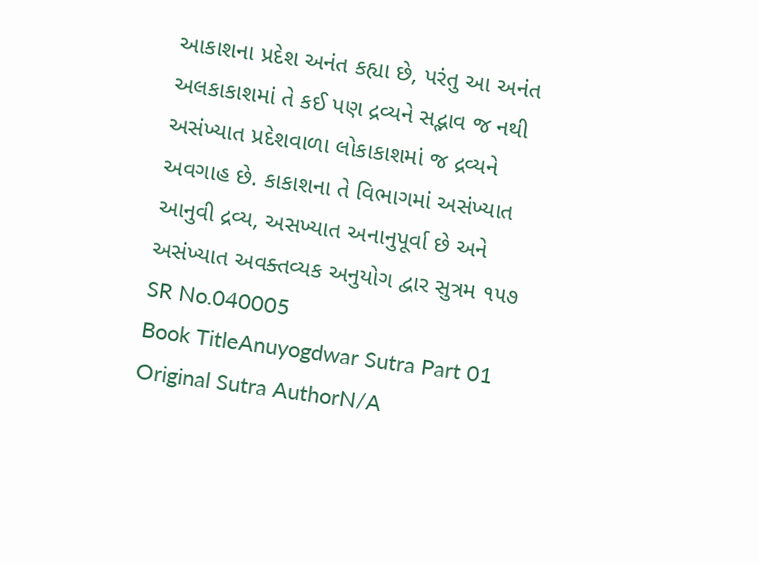આકાશના પ્રદેશ અનંત કહ્યા છે, પરંતુ આ અનંત અલકાકાશમાં તે કઈ પણ દ્રવ્યને સદ્ભાવ જ નથી અસંખ્યાત પ્રદેશવાળા લોકાકાશમાં જ દ્રવ્યને અવગાહ છે. કાકાશના તે વિભાગમાં અસંખ્યાત આનુવી દ્રવ્ય, અસખ્યાત અનાનુપૂર્વા છે અને અસંખ્યાત અવક્તવ્યક અનુયોગ દ્વાર સુત્રમ ૧૫૭
SR No.040005
Book TitleAnuyogdwar Sutra Part 01
Original Sutra AuthorN/A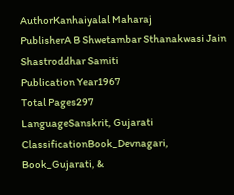AuthorKanhaiyalal Maharaj
PublisherA B Shwetambar Sthanakwasi Jain Shastroddhar Samiti
Publication Year1967
Total Pages297
LanguageSanskrit, Gujarati
ClassificationBook_Devnagari, Book_Gujarati, &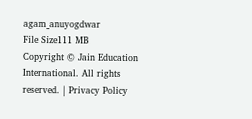agam_anuyogdwar
File Size111 MB
Copyright © Jain Education International. All rights reserved. | Privacy Policy